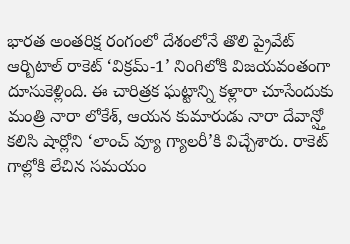భారత అంతరిక్ష రంగంలో దేశంలోనే తొలి ప్రైవేట్ ఆర్బిటాల్ రాకెట్ ‘విక్రమ్-1’ నింగిలోకి విజయవంతంగా దూసుకెళ్లింది. ఈ చారిత్రక ఘట్టాన్ని కళ్లారా చూసేందుకు మంత్రి నారా లోకేశ్, ఆయన కుమారుడు నారా దేవాన్ష్తో కలిసి షార్లోని ‘లాంచ్ వ్యూ గ్యాలరీ’కి విచ్చేశారు. రాకెట్ గాల్లోకి లేచిన సమయం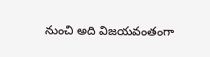నుంచి అది విజయవంతంగా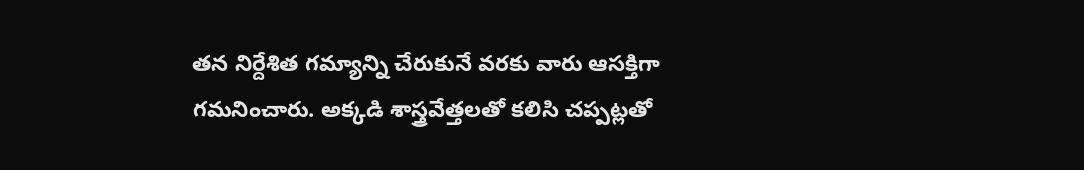తన నిర్దేశిత గమ్యాన్ని చేరుకునే వరకు వారు ఆసక్తిగా గమనించారు. అక్కడి శాస్త్రవేత్తలతో కలిసి చప్పట్లతో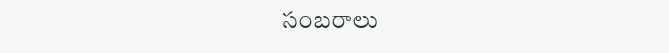సంబరాలు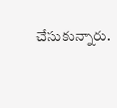చేసుకున్నారు.